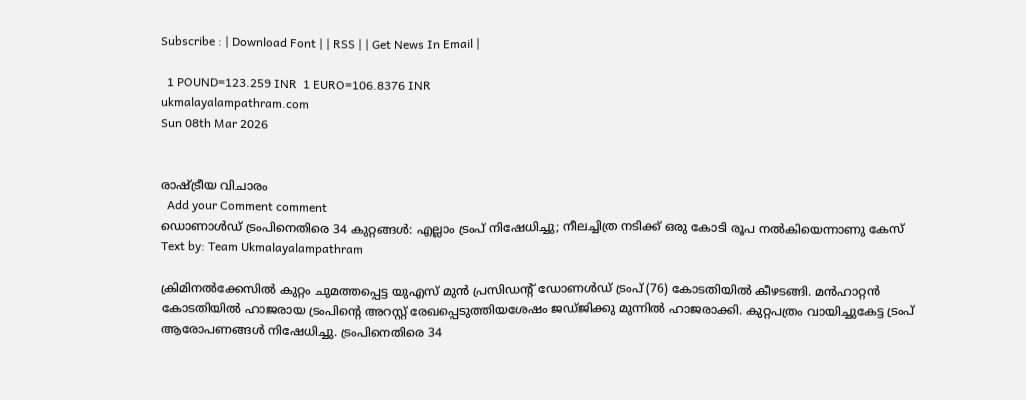Subscribe : | Download Font | | RSS | | Get News In Email |

  1 POUND=123.259 INR  1 EURO=106.8376 INR
ukmalayalampathram.com
Sun 08th Mar 2026


രാഷ്ട്രീയ വിചാരം
  Add your Comment comment
ഡൊണാള്‍ഡ് ട്രംപിനെതിരെ 34 കുറ്റങ്ങള്‍: എല്ലാം ട്രംപ് നിഷേധിച്ചു; നീലച്ചിത്ര നടിക്ക് ഒരു കോടി രൂപ നല്‍കിയെന്നാണു കേസ്
Text by: Team Ukmalayalampathram

ക്രിമിനല്‍ക്കേസില്‍ കുറ്റം ചുമത്തപ്പെട്ട യുഎസ് മുന്‍ പ്രസിഡന്റ് ഡോണള്‍ഡ് ട്രംപ് (76) കോടതിയില്‍ കീഴടങ്ങി. മന്‍ഹാറ്റന്‍ കോടതിയില്‍ ഹാജരായ ട്രംപിന്റെ അറസ്റ്റ് രേഖപ്പെടുത്തിയശേഷം ജഡ്ജിക്കു മുന്നില്‍ ഹാജരാക്കി. കുറ്റപത്രം വായിച്ചുകേട്ട ട്രംപ് ആരോപണങ്ങള്‍ നിഷേധിച്ചു. ട്രംപിനെതിരെ 34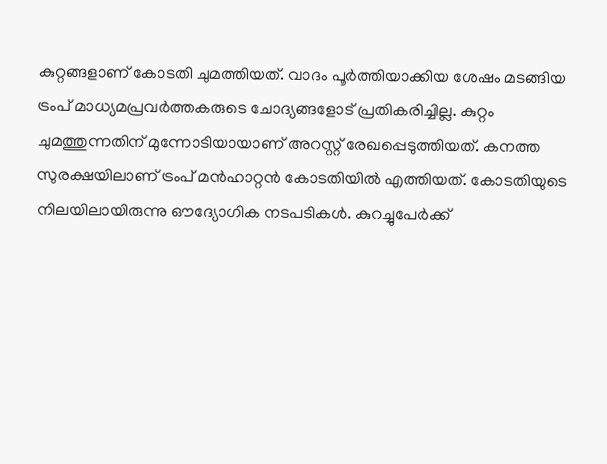കുറ്റങ്ങളാണ് കോടതി ചുമത്തിയത്. വാദം പൂര്‍ത്തിയാക്കിയ ശേഷം മടങ്ങിയ ട്രംപ് മാധ്യമപ്രവര്‍ത്തകരുടെ ചോദ്യങ്ങളോട് പ്രതികരിച്ചില്ല. കുറ്റം ചുമത്തുന്നതിന് മുന്നോടിയായാണ് അറസ്റ്റ് രേഖപ്പെടുത്തിയത്. കനത്ത സുരക്ഷയിലാണ് ട്രംപ് മന്‍ഹാറ്റന്‍ കോടതിയില്‍ എത്തിയത്. കോടതിയുടെ നിലയിലായിരുന്നു ഔദ്യോഗിക നടപടികള്‍. കുറച്ചുപേര്‍ക്ക്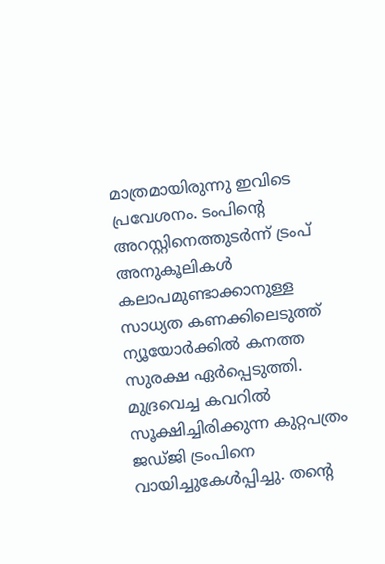മാത്രമായിരുന്നു ഇവിടെ പ്രവേശനം. ടംപിന്റെ അറസ്റ്റിനെത്തുടര്‍ന്ന് ട്രംപ് അനുകൂലികള്‍ കലാപമുണ്ടാക്കാനുള്ള സാധ്യത കണക്കിലെടുത്ത് ന്യൂയോര്‍ക്കില്‍ കനത്ത സുരക്ഷ ഏര്‍പ്പെടുത്തി. മുദ്രവെച്ച കവറില്‍ സൂക്ഷിച്ചിരിക്കുന്ന കുറ്റപത്രം ജഡ്ജി ട്രംപിനെ വായിച്ചുകേള്‍പ്പിച്ചു. തന്റെ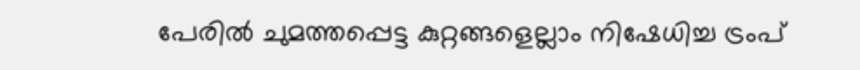പേരില്‍ ചുമത്തപ്പെട്ട കുറ്റങ്ങളെല്ലാം നിഷേധിച്ച ട്രംപ്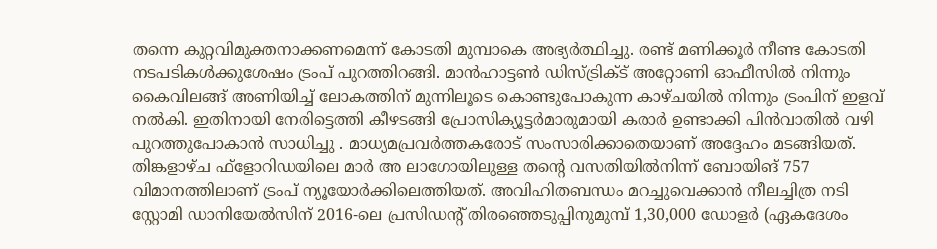തന്നെ കുറ്റവിമുക്തനാക്കണമെന്ന് കോടതി മുമ്പാകെ അഭ്യര്‍ത്ഥിച്ചു. രണ്ട് മണിക്കൂര്‍ നീണ്ട കോടതി നടപടികള്‍ക്കുശേഷം ട്രംപ് പുറത്തിറങ്ങി. മാന്‍ഹാട്ടണ്‍ ഡിസ്ട്രിക്ട് അറ്റോണി ഓഫീസില്‍ നിന്നും കൈവിലങ്ങ് അണിയിച്ച് ലോകത്തിന് മുന്നിലൂടെ കൊണ്ടുപോകുന്ന കാഴ്ചയില്‍ നിന്നും ട്രംപിന് ഇളവ് നല്‍കി. ഇതിനായി നേരിട്ടെത്തി കീഴടങ്ങി പ്രോസിക്യൂട്ടര്‍മാരുമായി കരാര്‍ ഉണ്ടാക്കി പിന്‍വാതില്‍ വഴി പുറത്തുപോകാന്‍ സാധിച്ചു . മാധ്യമപ്രവര്‍ത്തകരോട് സംസാരിക്കാതെയാണ് അദ്ദേഹം മടങ്ങിയത്. തിങ്കളാഴ്ച ഫ്ളോറിഡയിലെ മാര്‍ അ ലാഗോയിലുള്ള തന്റെ വസതിയില്‍നിന്ന് ബോയിങ് 757 വിമാനത്തിലാണ് ട്രംപ് ന്യൂയോര്‍ക്കിലെത്തിയത്. അവിഹിതബന്ധം മറച്ചുവെക്കാന്‍ നീലച്ചിത്ര നടി സ്റ്റോമി ഡാനിയേല്‍സിന് 2016-ലെ പ്രസിഡന്റ് തിരഞ്ഞെടുപ്പിനുമുമ്പ് 1,30,000 ഡോളര്‍ (ഏകദേശം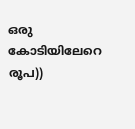ഒരു കോടിയിലേറെ രൂപ))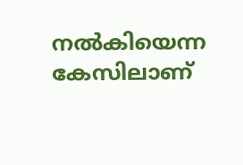നല്‍കിയെന്ന കേസിലാണ്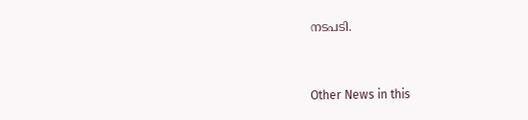നടപടി.


Other News in this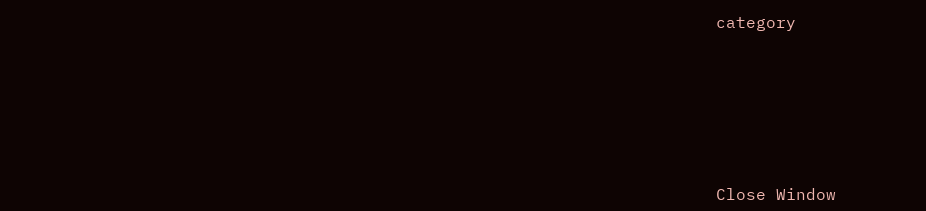category








Close Window